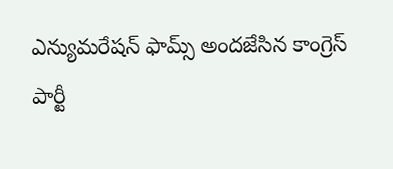ఎన్యుమరేషన్ ఫామ్స్ అందజేసిన కాంగ్రెస్ పార్టీ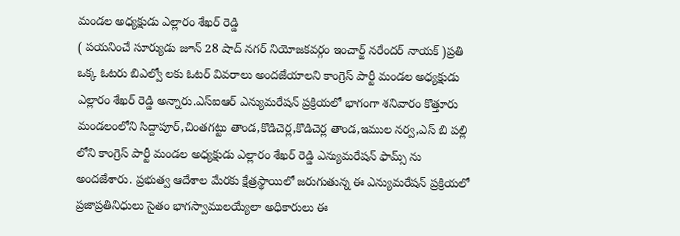మండల అధ్యక్షుడు ఎల్లారం శేఖర్ రెడ్డి
( పయనించే సూర్యుడు జూన్ 28 షాద్ నగర్ నియోజకవర్గం ఇంచార్జ్ నరేందర్ నాయక్ )ప్రతి ఒక్క ఓటరు బిఎల్వో లకు ఓటర్ వివరాలు అందజేయాలని కాంగ్రెస్ పార్టీ మండల అధ్యక్షుడు ఎల్లారం శేఖర్ రెడ్డి అన్నారు.ఎస్ఐఆర్ ఎన్యుమరేషన్ ప్రక్రియలో భాగంగా శనివారం కొత్తూరు మండలంలోని సిద్దాపూర్,చింతగట్టు తాండ,కొడిచెర్ల,కొడిచెర్ల తాండ,ఇముల నర్వ,ఎస్ బి పల్లి లోని కాంగ్రెస్ పార్టీ మండల అధ్యక్షుడు ఎల్లారం శేఖర్ రెడ్డి ఎన్యుమరేషన్ ఫామ్స్ ను అందజేశారు. ప్రభుత్వ ఆదేశాల మేరకు క్షేత్రస్థాయిలో జరుగుతున్న ఈ ఎన్యుమరేషన్ ప్రక్రియలో ప్రజాప్రతినిధులు సైతం భాగస్వాములయ్యేలా అధికారులు ఈ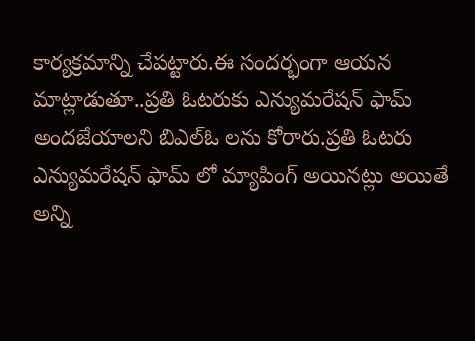కార్యక్రమాన్ని చేపట్టారు.ఈ సందర్భంగా ఆయన మాట్లాడుతూ..ప్రతి ఓటరుకు ఎన్యుమరేషన్ ఫామ్ అందజేయాలని బిఎల్ఓ లను కోరారు.ప్రతి ఓటరు ఎన్యుమరేషన్ ఫామ్ లో మ్యాపింగ్ అయినట్లు అయితే అన్ని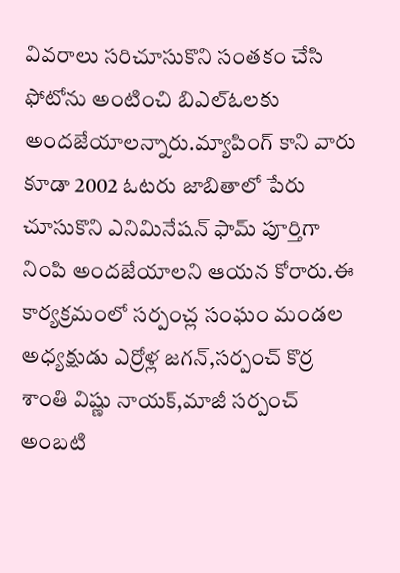వివరాలు సరిచూసుకొని సంతకం చేసి ఫోటోను అంటించి బిఎల్ఓలకు అందజేయాలన్నారు.మ్యాపింగ్ కాని వారు కూడా 2002 ఓటరు జాబితాలో పేరు చూసుకొని ఎనిమినేషన్ ఫామ్ పూర్తిగా నింపి అందజేయాలని ఆయన కోరారు.ఈ కార్యక్రమంలో సర్పంచ్ల సంఘం మండల అధ్యక్షుడు ఎర్రోళ్ల జగన్,సర్పంచ్ కొర్ర శాంతి విష్ణు నాయక్,మాజీ సర్పంచ్ అంబటి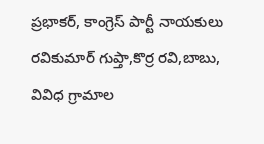ప్రభాకర్, కాంగ్రెస్ పార్టీ నాయకులు రవికుమార్ గుప్తా,కొర్ర రవి,బాబు, వివిధ గ్రామాల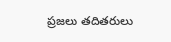ప్రజలు తదితరులు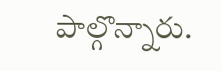పాల్గొన్నారు.